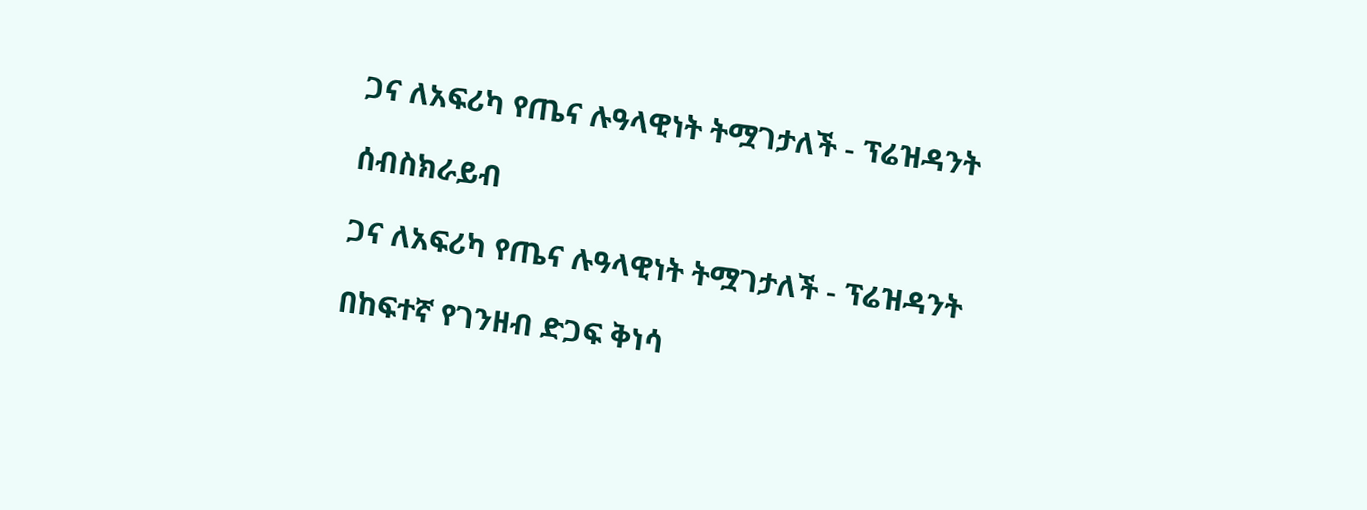ጋና ለአፍሪካ የጤና ሉዓላዊነት ትሟገታለች - ፕሬዝዳንት

ሰብስክራይብ

ጋና ለአፍሪካ የጤና ሉዓላዊነት ትሟገታለች - ፕሬዝዳንት

በከፍተኛ የገንዘብ ድጋፍ ቅነሳ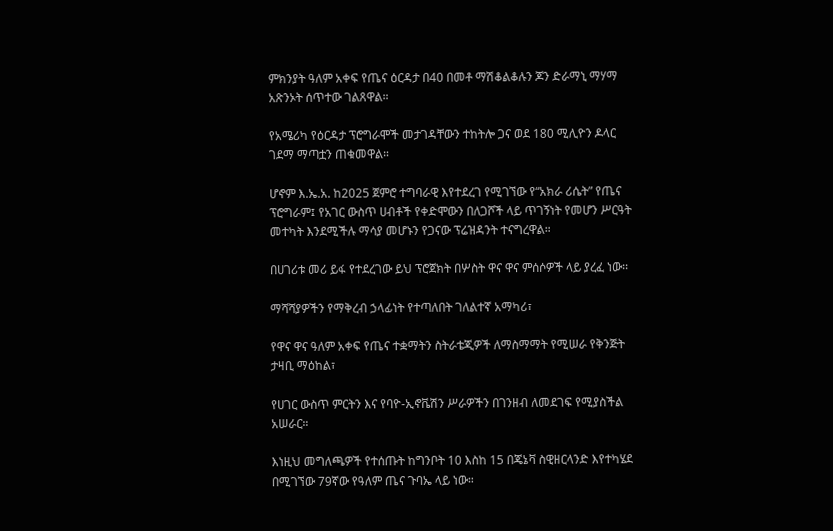ምክንያት ዓለም አቀፍ የጤና ዕርዳታ በ40 በመቶ ማሽቆልቆሉን ጆን ድራማኒ ማሃማ አጽንኦት ሰጥተው ገልጸዋል።

የአሜሪካ የዕርዳታ ፕሮግራሞች መታገዳቸውን ተከትሎ ጋና ወደ 180 ሚሊዮን ዶላር ገደማ ማጣቷን ጠቁመዋል።

ሆኖም እ.ኤ.አ. ከ2025 ጀምሮ ተግባራዊ እየተደረገ የሚገኘው የ“አክራ ሪሴት” የጤና ፕሮግራም፤ የአገር ውስጥ ሀብቶች የቀድሞውን በለጋሾች ላይ ጥገኝነት የመሆን ሥርዓት መተካት እንደሚችሉ ማሳያ መሆኑን የጋናው ፕሬዝዳንት ተናግረዋል።

በሀገሪቱ መሪ ይፋ የተደረገው ይህ ፕሮጀክት በሦስት ዋና ዋና ምሰሶዎች ላይ ያረፈ ነው፡፡

ማሻሻያዎችን የማቅረብ ኃላፊነት የተጣለበት ገለልተኛ አማካሪ፣

የዋና ዋና ዓለም አቀፍ የጤና ተቋማትን ስትራቴጂዎች ለማስማማት የሚሠራ የቅንጅት ታዛቢ ማዕከል፣

የሀገር ውስጥ ምርትን እና የባዮ-ኢኖቬሽን ሥራዎችን በገንዘብ ለመደገፍ የሚያስችል አሠራር።

እነዚህ መግለጫዎች የተሰጡት ከግንቦት 10 እስከ 15 በጄኔቫ ስዊዘርላንድ እየተካሄደ በሚገኘው 79ኛው የዓለም ጤና ጉባኤ ላይ ነው።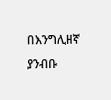በእንግሊዘኛ ያንብቡ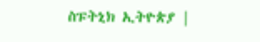ስፑትኒክ ኢትዮጵያ |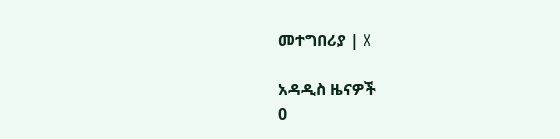መተግበሪያ | X

አዳዲስ ዜናዎች
0